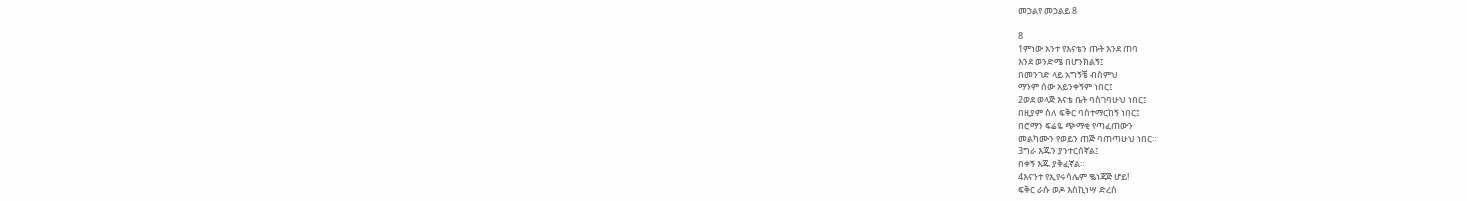መኃልየ መኃልይ 8

8
1ምነው አንተ የእናቴን ጡት እንደ ጠባ
እንደ ወንድሜ በሆንክልኝ፤
በመንገድ ላይ አግኝቼ ብስምህ
ማንም ሰው አይንቀኝም ነበር፤
2ወደ ወላጅ እናቴ ቤት ባስገባሁህ ነበር፤
በዚያም ስለ ፍቅር ባስተማርከኝ ነበር፤
በሮማን ፍሬዬ ጭማቂ የጣፈጠውን
መልካሙን የወይን ጠጅ ባጠጣሁህ ነበር።
3ግራ እጁን ያንተርሰኛል፤
በቀኝ እጁ ያቅፈኛል።
4እናንተ የኢየሩሳሌም ቈነጃጅ ሆይ!
ፍቅር ራሱ ወዶ እስኪነሣ ድረስ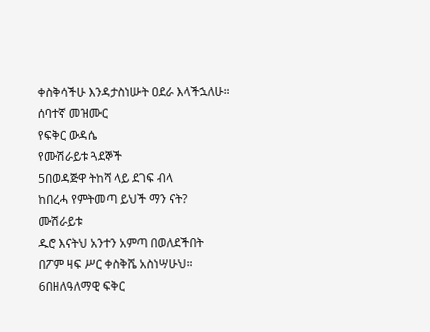ቀስቅሳችሁ እንዳታስነሡት ዐደራ እላችኋለሁ።
ሰባተኛ መዝሙር
የፍቅር ውዳሴ
የሙሽራይቱ ጓደኞች
5በወዳጅዋ ትከሻ ላይ ደገፍ ብላ
ከበረሓ የምትመጣ ይህች ማን ናት?
ሙሽራይቱ
ዱሮ እናትህ አንተን አምጣ በወለደችበት
በፖም ዛፍ ሥር ቀስቅሼ አስነሣሁህ።
6በዘለዓለማዊ ፍቅር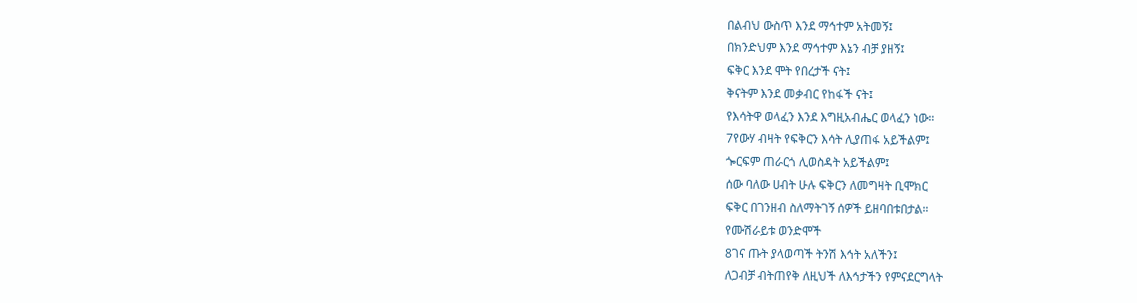በልብህ ውስጥ እንደ ማኅተም አትመኝ፤
በክንድህም እንደ ማኅተም እኔን ብቻ ያዘኝ፤
ፍቅር እንደ ሞት የበረታች ናት፤
ቅናትም እንደ መቃብር የከፋች ናት፤
የእሳትዋ ወላፈን እንደ እግዚአብሔር ወላፈን ነው።
7የውሃ ብዛት የፍቅርን እሳት ሊያጠፋ አይችልም፤
ጐርፍም ጠራርጎ ሊወስዳት አይችልም፤
ሰው ባለው ሀብት ሁሉ ፍቅርን ለመግዛት ቢሞክር
ፍቅር በገንዘብ ስለማትገኝ ሰዎች ይዘባበቱበታል።
የሙሽራይቱ ወንድሞች
8ገና ጡት ያላወጣች ትንሽ እኅት አለችን፤
ለጋብቻ ብትጠየቅ ለዚህች ለእኅታችን የምናደርግላት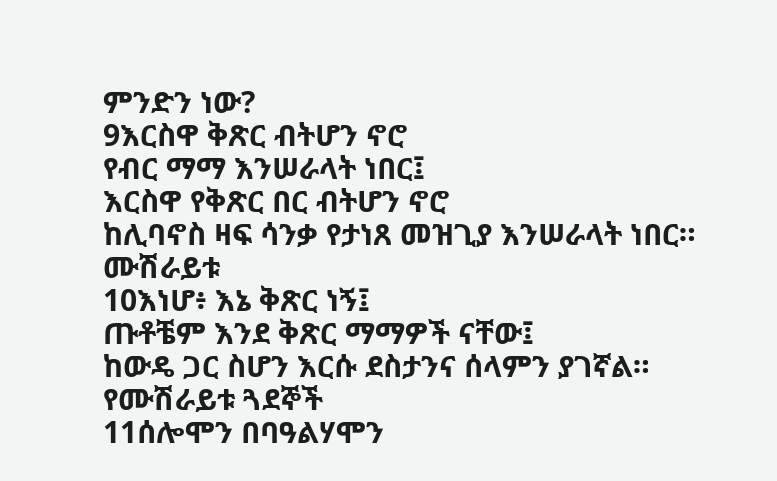ምንድን ነው?
9እርስዋ ቅጽር ብትሆን ኖሮ
የብር ማማ እንሠራላት ነበር፤
እርስዋ የቅጽር በር ብትሆን ኖሮ
ከሊባኖስ ዛፍ ሳንቃ የታነጸ መዝጊያ እንሠራላት ነበር።
ሙሽራይቱ
10እነሆ፥ እኔ ቅጽር ነኝ፤
ጡቶቼም እንደ ቅጽር ማማዎች ናቸው፤
ከውዴ ጋር ስሆን እርሱ ደስታንና ሰላምን ያገኛል።
የሙሽራይቱ ጓደኞች
11ሰሎሞን በባዓልሃሞን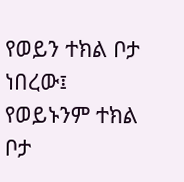የወይን ተክል ቦታ ነበረው፤
የወይኑንም ተክል ቦታ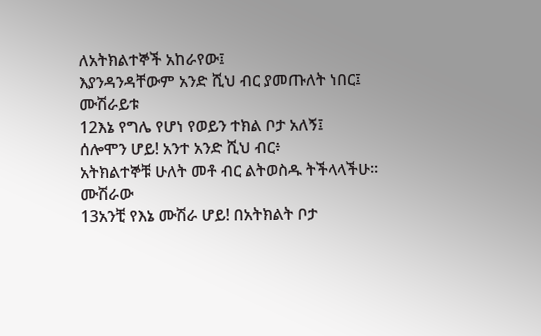ለአትክልተኞች አከራየው፤
እያንዳንዳቸውም አንድ ሺህ ብር ያመጡለት ነበር፤
ሙሽራይቱ
12እኔ የግሌ የሆነ የወይን ተክል ቦታ አለኝ፤
ሰሎሞን ሆይ! አንተ አንድ ሺህ ብር፥
አትክልተኞቹ ሁለት መቶ ብር ልትወስዱ ትችላላችሁ።
ሙሽራው
13አንቺ የእኔ ሙሽራ ሆይ! በአትክልት ቦታ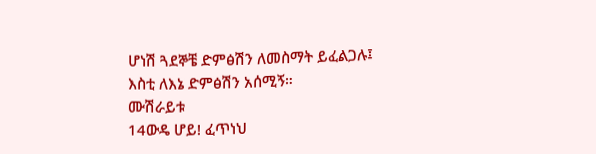ሆነሽ ጓደኞቼ ድምፅሽን ለመስማት ይፈልጋሉ፤
እስቲ ለእኔ ድምፅሽን አሰሚኝ።
ሙሽራይቱ
14ውዴ ሆይ! ፈጥነህ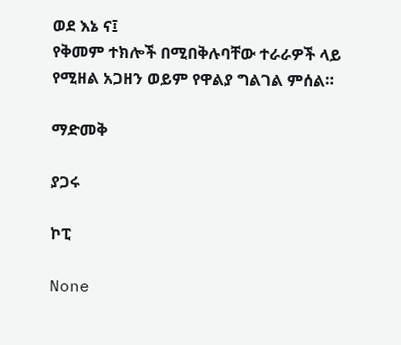ወደ እኔ ና፤
የቅመም ተክሎች በሚበቅሉባቸው ተራራዎች ላይ
የሚዘል አጋዘን ወይም የዋልያ ግልገል ምሰል።

ማድመቅ

ያጋሩ

ኮፒ

None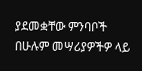ያደመቋቸው ምንባቦች በሁሉም መሣሪያዎችዎ ላይ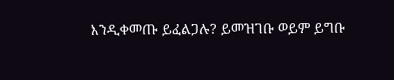እንዲቀመጡ ይፈልጋሉ? ይመዝገቡ ወይም ይግቡ